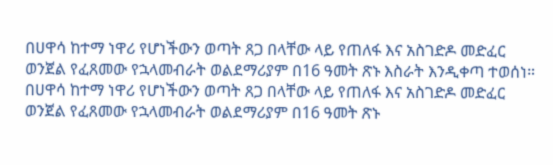በሀዋሳ ከተማ ነዋሪ የሆነችውን ወጣት ጸጋ በላቸው ላይ የጠለፋ እና አስገድዶ መድፈር ወንጀል የፈጸመው የኋላመብራት ወልደማሪያም በ16 ዓመት ጽኑ እስራት እንዲቀጣ ተወሰነ።
በሀዋሳ ከተማ ነዋሪ የሆነችውን ወጣት ጸጋ በላቸው ላይ የጠለፋ እና አስገድዶ መድፈር ወንጀል የፈጸመው የኋላመብራት ወልደማሪያም በ16 ዓመት ጽኑ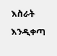እስራት እንዲቀጣ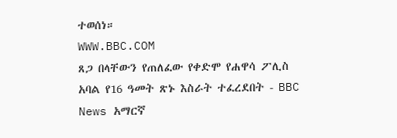ተወሰነ።
WWW.BBC.COM
ጸጋ በላቸውን የጠለፈው የቀድሞ የሐዋሳ ፖሊስ አባል የ16 ዓመት ጽኑ እስራት ተፈረደበት - BBC News አማርኛ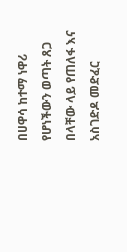በሀዋሳ ከተማ ነዋሪ የሆነችውን ወጣት ጸጋ በላቸው ላይ የጠለፋ እና አስገድዶ መድፈር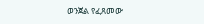ወንጀል የፈጸመው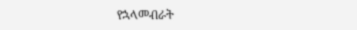የኋላመብራት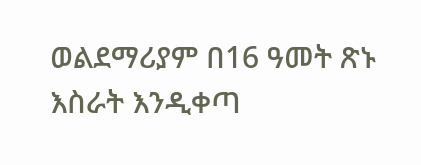ወልደማሪያም በ16 ዓመት ጽኑ እስራት እንዲቀጣ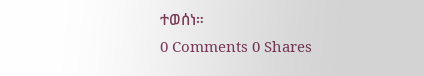ተወሰነ።
0 Comments 0 Shares